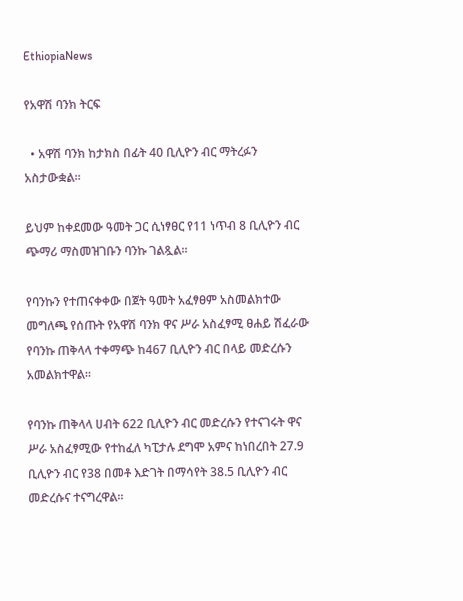EthiopiaNews

የአዋሽ ባንክ ትርፍ

  • አዋሽ ባንክ ከታክስ በፊት 40 ቢሊዮን ብር ማትረፉን አስታውቋል።

ይህም ከቀደመው ዓመት ጋር ሲነፃፀር የ11 ነጥብ 8 ቢሊዮን ብር ጭማሪ ማስመዝገቡን ባንኩ ገልጿል።

የባንኩን የተጠናቀቀው በጀት ዓመት አፈፃፀም አስመልክተው መግለጫ የሰጡት የአዋሽ ባንክ ዋና ሥራ አስፈፃሚ ፀሐይ ሽፈራው የባንኩ ጠቅላላ ተቀማጭ ከ467 ቢሊዮን ብር በላይ መድረሱን አመልክተዋል።

የባንኩ ጠቅላላ ሀብት 622 ቢሊዮን ብር መድረሱን የተናገሩት ዋና ሥራ አስፈፃሚው የተከፈለ ካፒታሉ ደግሞ አምና ከነበረበት 27.9 ቢሊዮን ብር የ38 በመቶ እድገት በማሳየት 38.5 ቢሊዮን ብር መድረሱና ተናግረዋል።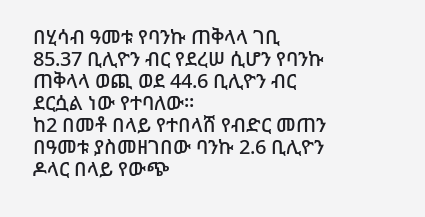በሂሳብ ዓመቱ የባንኩ ጠቅላላ ገቢ 85.37 ቢሊዮን ብር የደረሠ ሲሆን የባንኩ ጠቅላላ ወጪ ወደ 44.6 ቢሊዮን ብር ደርሷል ነው የተባለው።
ከ2 በመቶ በላይ የተበላሸ የብድር መጠን በዓመቱ ያስመዘገበው ባንኩ 2.6 ቢሊዮን ዶላር በላይ የውጭ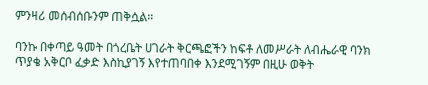ምንዛሪ መሰብሰቡንም ጠቅሷል።

ባንኩ በቀጣይ ዓመት በጎረቤት ሀገራት ቅርጫፎችን ከፍቶ ለመሥራት ለብሔራዊ ባንክ ጥያቄ አቅርቦ ፈቃድ እስኪያገኝ እየተጠባበቀ እንደሚገኝም በዚሁ ወቅት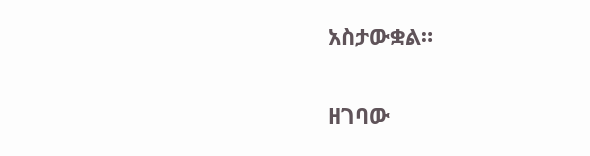አስታውቋል።

ዘገባው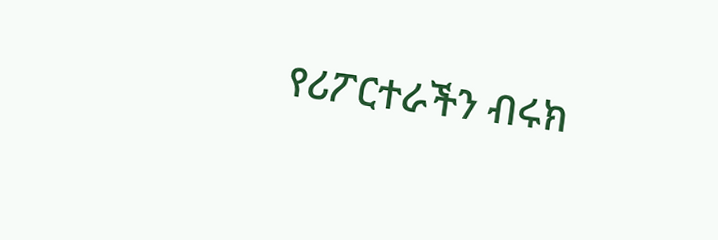የሪፖርተራችን ብሩክ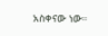አስቀናው ነው።